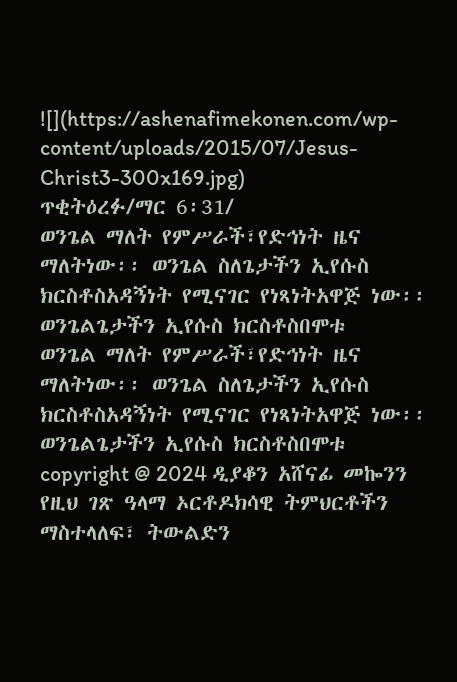![](https://ashenafimekonen.com/wp-content/uploads/2015/07/Jesus-Christ3-300x169.jpg)
ጥቂትዕረፉ/ማር 6፡31/
ወንጌል ማለት የምሥራች፣የድኅነት ዜና ማለትነው፡፡ ወንጌል ስለጌታችን ኢየሱስ ክርስቶስአዳኝነት የሚናገር የነጻነትአዋጅ ነው፡፡ ወንጌልጌታችን ኢየሱስ ክርስቶስበሞቱ
ወንጌል ማለት የምሥራች፣የድኅነት ዜና ማለትነው፡፡ ወንጌል ስለጌታችን ኢየሱስ ክርስቶስአዳኝነት የሚናገር የነጻነትአዋጅ ነው፡፡ ወንጌልጌታችን ኢየሱስ ክርስቶስበሞቱ
copyright @ 2024 ዲያቆን አሸናፊ መኰንን
የዚህ ገጽ ዓላማ ኦርቶዶክሳዊ ትምህርቶችን ማስተላለፍ፣ ትውልድን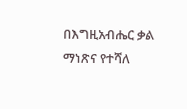በእግዚአብሔር ቃል ማነጽና የተሻለ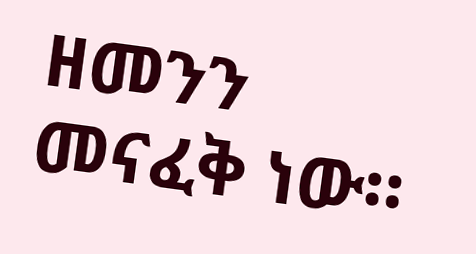ዘመንን መናፈቅ ነው።